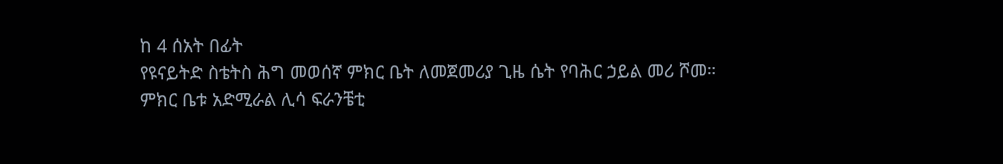ከ 4 ሰአት በፊት
የዩናይትድ ስቴትስ ሕግ መወሰኛ ምክር ቤት ለመጀመሪያ ጊዜ ሴት የባሕር ኃይል መሪ ሾመ።
ምክር ቤቱ አድሚራል ሊሳ ፍራንቼቲ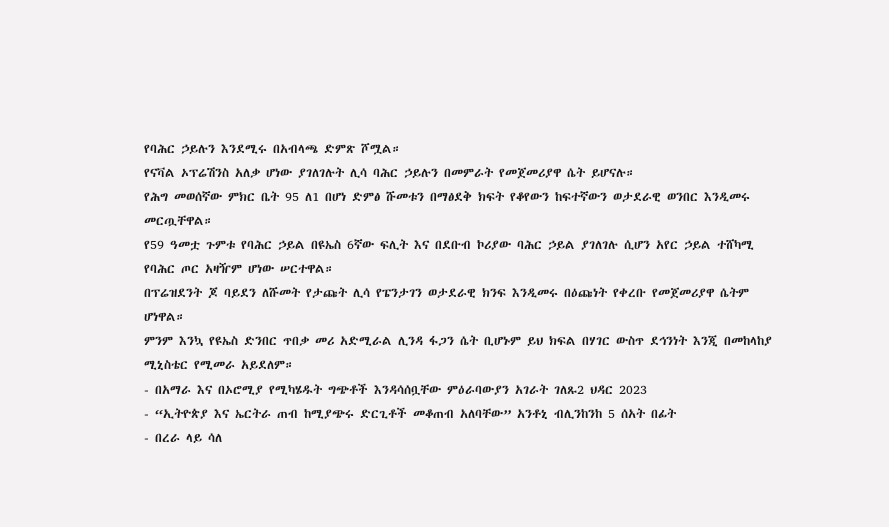የባሕር ኃይሉን እንደሚሩ በአብላጫ ድምጽ ሾሟል።
የናቫል ኦፕሬሽንስ አለቃ ሆነው ያገለገሉት ሊሳ ባሕር ኃይሉን በመምራት የመጀመሪያዋ ሴት ይሆናሉ።
የሕግ መወሰኛው ምክር ቤት 95 ለ1 በሆነ ድምፅ ሹመቱን በማፅደቅ ክፍት የቆየውን ከፍተኛውን ወታደራዊ ወንበር እንዲመሩ መርጧቸዋል።
የ59 ዓመቷ ጉምቱ የባሕር ኃይል በዩኤስ 6ኛው ፍሊት እና በደቡብ ኮሪያው ባሕር ኃይል ያገለገሉ ሲሆን አየር ኃይል ተሸካሚ የባሕር ጦር አዛዥም ሆነው ሠርተዋል።
በፕሬዝደንት ጆ ባይደን ለሹመት የታጩት ሊሳ የፔንታገን ወታደራዊ ክንፍ እንዲመሩ በዕጩነት የቀረቡ የመጀመሪያዋ ሴትም ሆነዋል።
ምንም እንኳ የዩኤስ ድንበር ጥበቃ መሪ አድሚራል ሊንዳ ፋጋን ሴት ቢሆኑም ይህ ክፍል በሃገር ውስጥ ደኅንነት እንጂ በመከላከያ ሚኒስቴር የሚመራ አይደለም።
- በአማራ እና በኦሮሚያ የሚካሄዱት ግጭቶች እንዳሳሰቧቸው ምዕራባውያን አገራት ገለጹ2 ህዳር 2023
- “ኢትዮጵያ እና ኤርትራ ጠብ ከሚያጭሩ ድርጊቶች መቆጠብ አለባቸው” አንቶኒ ብሊንከንከ 5 ሰአት በፊት
- በረራ ላይ ሳለ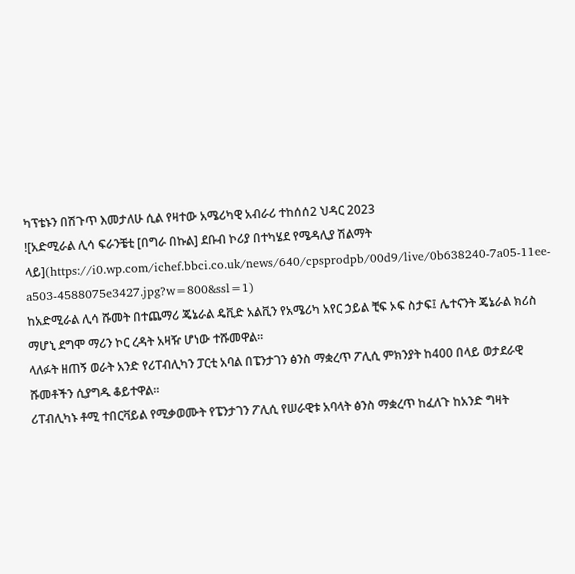ካፕቴኑን በሽጉጥ እመታለሁ ሲል የዛተው አሜሪካዊ አብራሪ ተከሰሰ2 ህዳር 2023
![አድሚራል ሊሳ ፍራንቼቲ [በግራ በኩል] ደቡብ ኮሪያ በተካሄደ የሜዳሊያ ሽልማት ላይ](https://i0.wp.com/ichef.bbci.co.uk/news/640/cpsprodpb/00d9/live/0b638240-7a05-11ee-a503-4588075e3427.jpg?w=800&ssl=1)
ከአድሚራል ሊሳ ሹመት በተጨማሪ ጄኔራል ዴቪድ አልቪን የአሜሪካ አየር ኃይል ቺፍ ኦፍ ስታፍ፤ ሌተናንት ጄኔራል ክሪስ ማሆኒ ደግሞ ማሪን ኮር ረዳት አዛዥ ሆነው ተሹመዋል።
ላለፉት ዘጠኝ ወራት አንድ የሪፐብሊካን ፓርቲ አባል በፔንታገን ፅንስ ማቋረጥ ፖሊሲ ምክንያት ከ400 በላይ ወታደራዊ ሹመቶችን ሲያግዱ ቆይተዋል።
ሪፐብሊካኑ ቶሚ ተበርቫይል የሚቃወሙት የፔንታገን ፖሊሲ የሠራዊቱ አባላት ፅንስ ማቋረጥ ከፈለጉ ከአንድ ግዛት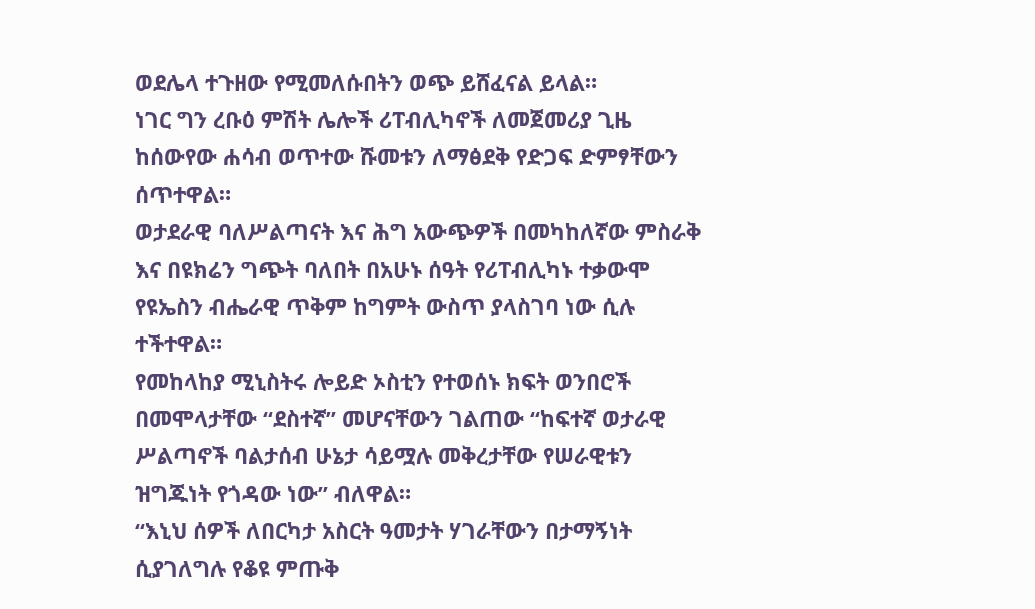ወደሌላ ተጉዘው የሚመለሱበትን ወጭ ይሸፈናል ይላል።
ነገር ግን ረቡዕ ምሽት ሌሎች ሪፐብሊካኖች ለመጀመሪያ ጊዜ ከሰውየው ሐሳብ ወጥተው ሹመቱን ለማፅደቅ የድጋፍ ድምፃቸውን ሰጥተዋል።
ወታደራዊ ባለሥልጣናት እና ሕግ አውጭዎች በመካከለኛው ምስራቅ እና በዩክሬን ግጭት ባለበት በአሁኑ ሰዓት የሪፐብሊካኑ ተቃውሞ የዩኤስን ብሔራዊ ጥቅም ከግምት ውስጥ ያላስገባ ነው ሲሉ ተችተዋል።
የመከላከያ ሚኒስትሩ ሎይድ ኦስቲን የተወሰኑ ክፍት ወንበሮች በመሞላታቸው “ደስተኛ” መሆናቸውን ገልጠው “ከፍተኛ ወታራዊ ሥልጣኖች ባልታሰብ ሁኔታ ሳይሟሉ መቅረታቸው የሠራዊቱን ዝግጁነት የጎዳው ነው” ብለዋል።
“እኒህ ሰዎች ለበርካታ አስርት ዓመታት ሃገራቸውን በታማኝነት ሲያገለግሉ የቆዩ ምጡቅ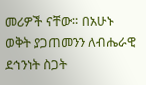መሪዎች ናቸው። በአሁኑ ወቅት ያጋጠመንን ለብሔራዊ ደኅንነት ስጋት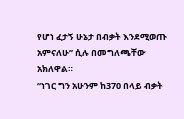የሆነ ፈታኝ ሁኔታ በብቃት እንደሚወጡ አምናለሁ” ሲሉ በመግለጫቸው አክለዋል።
“ነገር ግን አሁንም ከ370 በላይ ብቃት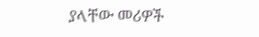ያላቸው መሪዎች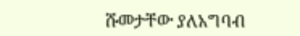ሹመታቸው ያለአግባብ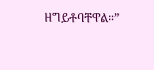ዘግይቶባቸዋል።”